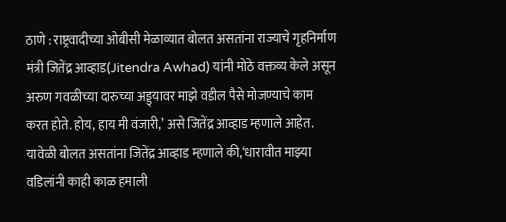ठाणे : राष्ट्रवादीच्या ओबीसी मेळाव्यात बोलत असतांना राज्याचे गृहनिर्माण मंत्री जितेंद्र आव्हाड(Jitendra Awhad) यांनी मोठे वक्तव्य केले असून अरुण गवळीच्या दारुच्या अड्ड्यावर माझे वडील पैसे मोजण्याचे काम करत होते. होय, हाय मी वंजारी,’ असे जितेंद्र आव्हाड म्हणाले आहेत.
यावेळी बोलत असतांना जितेंद्र आव्हाड म्हणाले की,‘धारावीत माझ्या वडिलांनी काही काळ हमाली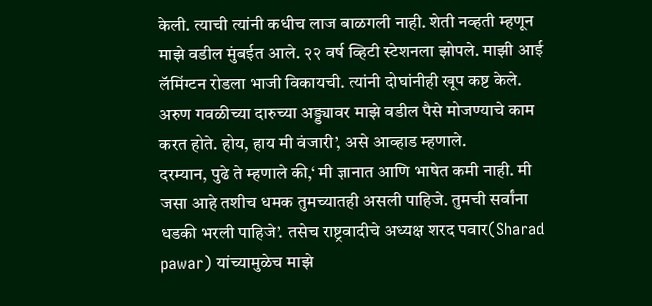केली. त्याची त्यांनी कधीच लाज बाळगली नाही. शेती नव्हती म्हणून माझे वडील मुंबईत आले. २२ वर्ष व्हिटी स्टेशनला झोपले. माझी आई लॅमिंग्टन रोडला भाजी विकायची. त्यांनी दोघांनीही खूप कष्ट केले. अरुण गवळीच्या दारुच्या अड्ड्यावर माझे वडील पैसे मोजण्याचे काम करत होते. होय, हाय मी वंजारी’, असे आव्हाड म्हणाले.
दरम्यान, पुढे ते म्हणाले की,‘ मी ज्ञानात आणि भाषेत कमी नाही. मी जसा आहे तशीच धमक तुमच्यातही असली पाहिजे. तुमची सर्वांना धडकी भरली पाहिजे’. तसेच राष्ट्रवादीचे अध्यक्ष शरद पवार(Sharad pawar) यांच्यामुळेच माझे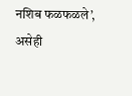नशिब फळफळले’, असेही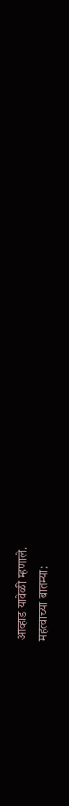आव्हाड यावेळी म्हणाले.
महत्वाच्या बातम्या: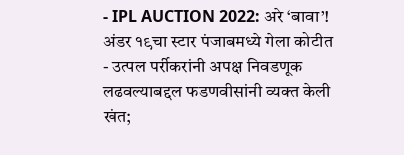- IPL AUCTION 2022: अरे ‘बावा’! अंडर १९चा स्टार पंजाबमध्ये गेला कोटीत
- उत्पल पर्रीकरांनी अपक्ष निवडणूक लढवल्याबद्दल फडणवीसांनी व्यक्त केली खंत;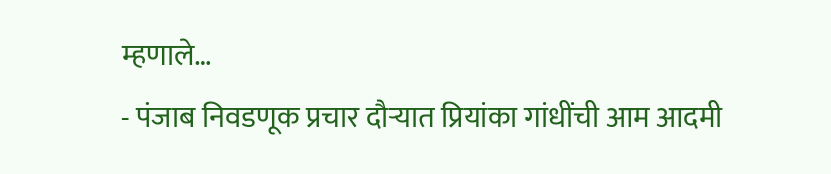म्हणाले…
- पंजाब निवडणूक प्रचार दौऱ्यात प्रियांका गांधींची आम आदमी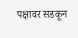पक्षावर सडकून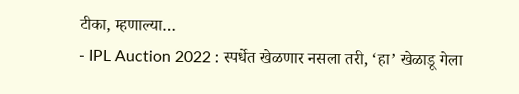टीका, म्हणाल्या…
- IPL Auction 2022 : स्पर्धेत खेळणार नसला तरी, ‘हा’ खेळाडू गेला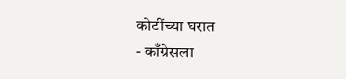कोटींच्या घरात
- काँग्रेसला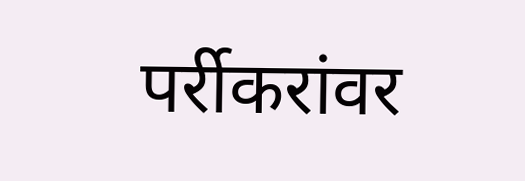पर्रीकरांवर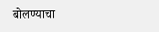बोलण्याचा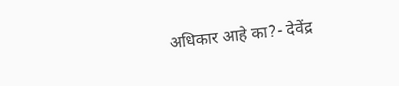अधिकार आहे का?- देवेंद्र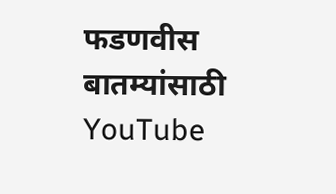फडणवीस
बातम्यांसाठी YouTube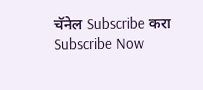चॅनेल Subscribe करा
Subscribe Now